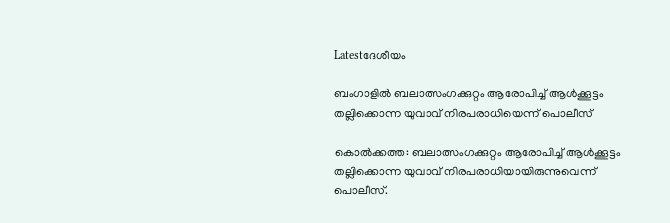Latestദേശീയം

ബംഗാളില്‍ ബലാത്സംഗക്കുറ്റം ആരോപിച്ച് ആള്‍ക്കൂട്ടം തല്ലിക്കൊന്ന യുവാവ് നിരപരാധിയെന്ന് പൊലീസ്

കൊല്‍ക്കത്ത: ബലാത്സംഗക്കുറ്റം ആരോപിച്ച് ആള്‍ക്കൂട്ടം തല്ലിക്കൊന്ന യുവാവ് നിരപരാധിയായിരുന്നുവെന്ന് പൊലീസ്.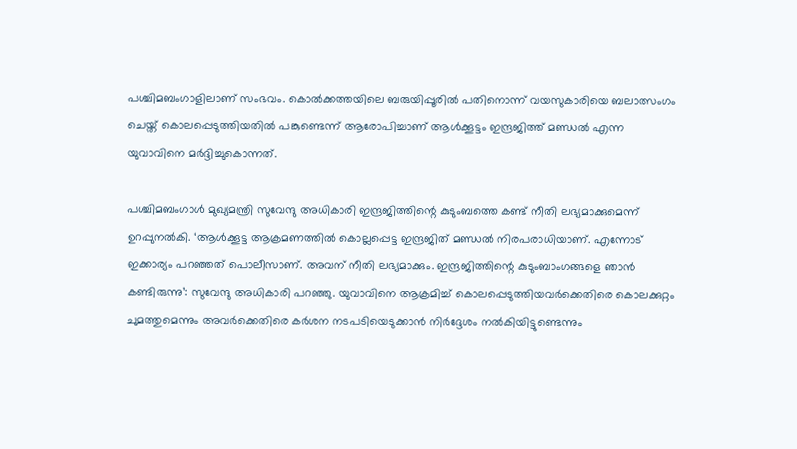പശ്ചിമബംഗാളിലാണ് സംഭവം. കൊല്‍ക്കത്തയിലെ ബരുയിപ്പൂരില്‍ പതിനൊന്ന് വയസുകാരിയെ ബലാത്സംഗം ചെയ്ത് കൊലപ്പെടുത്തിയതില്‍ പങ്കുണ്ടെന്ന് ആരോപിച്ചാണ് ആള്‍ക്കൂട്ടം ഇന്ദ്രജിത്ത് മണ്ഡല്‍ എന്ന യുവാവിനെ മര്‍ദ്ദിച്ചുകൊന്നത്.

പശ്ചിമബംഗാള്‍ മുഖ്യമന്ത്രി സുവേന്ദു അധികാരി ഇന്ദ്രജിത്തിന്റെ കുടുംബത്തെ കണ്ട് നീതി ലഭ്യമാക്കുമെന്ന് ഉറപ്പുനല്‍കി. ‘ആള്‍ക്കൂട്ട ആക്രമണത്തില്‍ കൊല്ലപ്പെട്ട ഇന്ദ്രജിത് മണ്ഡല്‍ നിരപരാധിയാണ്. എന്നോട് ഇക്കാര്യം പറഞ്ഞത് പൊലീസാണ്. അവന് നീതി ലഭ്യമാക്കും. ഇന്ദ്രജിത്തിന്റെ കുടുംബാംഗങ്ങളെ ഞാന്‍ കണ്ടിരുന്നു’: സുവേന്ദു അധികാരി പറഞ്ഞു. യുവാവിനെ ആക്രമിച്ച് കൊലപ്പെടുത്തിയവര്‍ക്കെതിരെ കൊലക്കുറ്റം ചുമത്തുമെന്നും അവര്‍ക്കെതിരെ കര്‍ശന നടപടിയെടുക്കാന്‍ നിര്‍ദ്ദേശം നല്‍കിയിട്ടുണ്ടെന്നും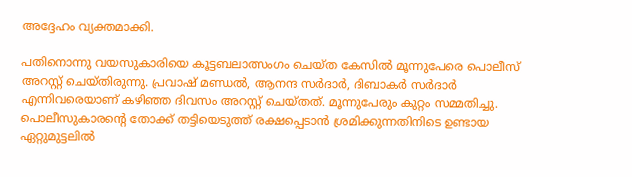അദ്ദേഹം വ്യക്തമാക്കി.

പതിനൊന്നു വയസുകാരിയെ കൂട്ടബലാത്സംഗം ചെയ്ത കേസില്‍ മൂന്നുപേരെ പൊലീസ് അറസ്റ്റ് ചെയ്തിരുന്നു. പ്രവാഷ് മണ്ഡല്‍, ആനന്ദ സര്‍ദാര്‍, ദിബാകര്‍ സര്‍ദാര്‍ എന്നിവരെയാണ് കഴിഞ്ഞ ദിവസം അറസ്റ്റ് ചെയ്തത്. മൂന്നുപേരും കുറ്റം സമ്മതിച്ചു. പൊലീസുകാരന്റെ തോക്ക് തട്ടിയെടുത്ത് രക്ഷപ്പെടാന്‍ ശ്രമിക്കുന്നതിനിടെ ഉണ്ടായ ഏറ്റുമുട്ടലില്‍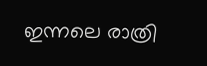ഇന്നലെ രാത്രി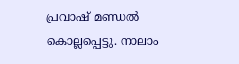പ്രവാഷ് മണ്ഡല്‍ കൊല്ലപ്പെട്ടു. നാലാം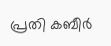പ്രതി കബീര്‍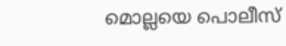മൊല്ലയെ പൊലീസ്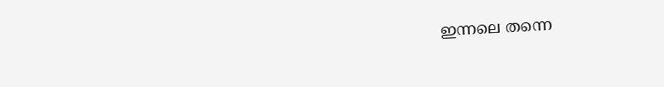ഇന്നലെ തന്നെ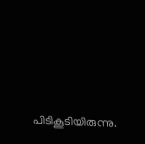പിടികൂടിയിരുന്നു.